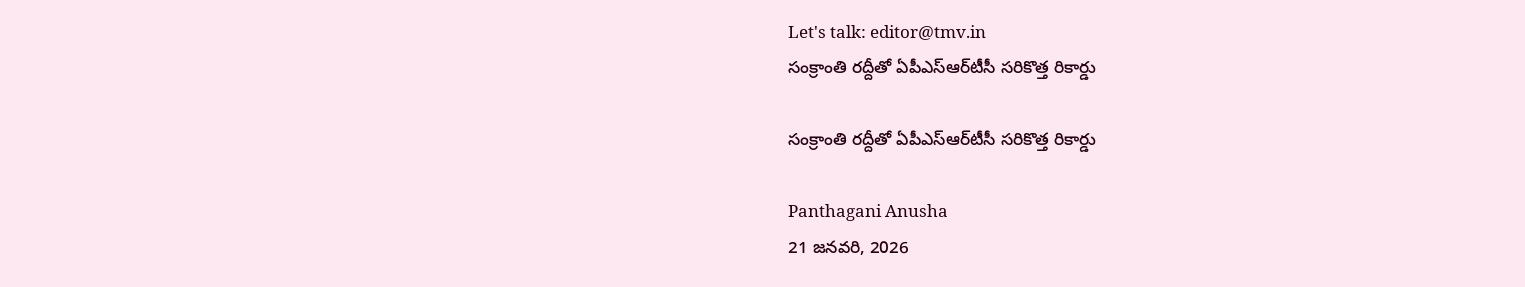Let's talk: editor@tmv.in
సంక్రాంతి రద్దీతో ఏపీఎస్‌ఆర్‌టీసీ సరికొత్త రికార్డు

సంక్రాంతి రద్దీతో ఏపీఎస్‌ఆర్‌టీసీ సరికొత్త రికార్డు

Panthagani Anusha
21 జనవరి, 2026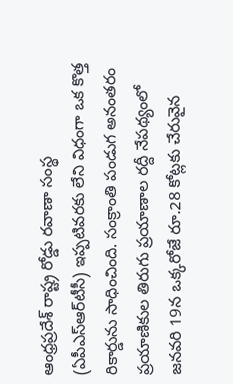ఆంధ్రప్రదేశ్ రాష్ట్ర రోడ్డు రవాణా సంస్థ (ఏపీఎస్‌ఆర్‌టీసీ) ఇప్పటివరకు లేని విధంగా ఒక కొత్త రికార్డును సాధించింది. సంక్రాంతి పండుగ అనంతరం ప్రయాణికుల తిరుగు ప్రయాణాల రద్దీ నేపథ్యంలో జనవరి 19న ఒక్కరోజే రూ.28 కోట్లకు చేరువైన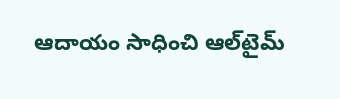ఆదాయం సాధించి ఆల్‌టైమ్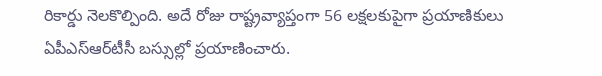రికార్డు నెలకొల్పింది. అదే రోజు రాష్ట్రవ్యాప్తంగా 56 లక్షలకుపైగా ప్రయాణికులు ఏపీఎస్‌ఆర్‌టీసీ బస్సుల్లో ప్రయాణించారు.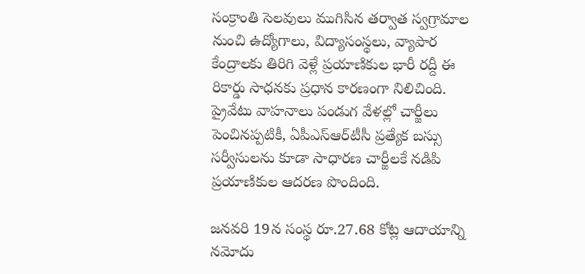సంక్రాంతి సెలవులు ముగిసిన తర్వాత స్వగ్రామాల నుంచి ఉద్యోగాలు, విద్యాసంస్థలు, వ్యాపార కేంద్రాలకు తిరిగి వెళ్లే ప్రయాణికుల భారీ రద్దీ ఈ రికార్డు సాధనకు ప్రధాన కారణంగా నిలిచింది. ప్రైవేటు వాహనాలు పండుగ వేళల్లో చార్జీలు పెంచినప్పటికీ, ఏపీఎస్‌ఆర్‌టీసీ ప్రత్యేక బస్సు సర్వీసులను కూడా సాధారణ చార్జీలకే నడిపి ప్రయాణికుల ఆదరణ పొందింది.

జనవరి 19న సంస్థ రూ.27.68 కోట్ల ఆదాయాన్ని నమోదు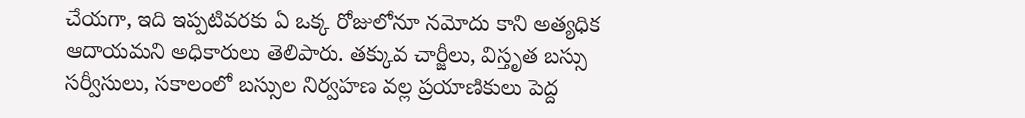చేయగా, ఇది ఇప్పటివరకు ఏ ఒక్క రోజులోనూ నమోదు కాని అత్యధిక ఆదాయమని అధికారులు తెలిపారు. తక్కువ చార్జీలు, విస్తృత బస్సు సర్వీసులు, సకాలంలో బస్సుల నిర్వహణ వల్ల ప్రయాణికులు పెద్ద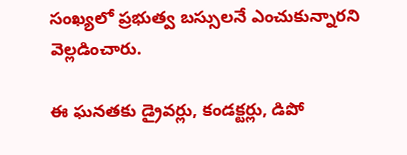సంఖ్యలో ప్రభుత్వ బస్సులనే ఎంచుకున్నారని వెల్లడించారు.

ఈ ఘనతకు డ్రైవర్లు, కండక్టర్లు, డిపో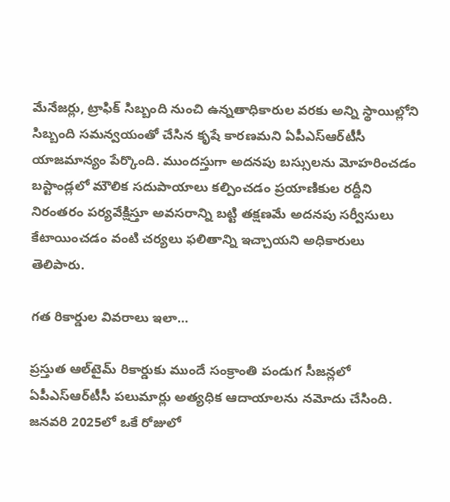మేనేజర్లు, ట్రాఫిక్ సిబ్బంది నుంచి ఉన్నతాధికారుల వరకు అన్ని స్థాయిల్లోని సిబ్బంది సమన్వయంతో చేసిన కృషే కారణమని ఏపీఎస్‌ఆర్‌టీసీ యాజమాన్యం పేర్కొంది. ముందస్తుగా అదనపు బస్సులను మోహరించడం బస్టాండ్లలో మౌలిక సదుపాయాలు కల్పించడం ప్రయాణికుల రద్దీని నిరంతరం పర్యవేక్షిస్తూ అవసరాన్ని బట్టి తక్షణమే అదనపు సర్వీసులు కేటాయించడం వంటి చర్యలు ఫలితాన్ని ఇచ్చాయని అధికారులు తెలిపారు.

గత రికార్డుల వివరాలు ఇలా…

ప్రస్తుత ఆల్‌టైమ్ రికార్డుకు ముందే సంక్రాంతి పండుగ సీజన్లలో ఏపీఎస్‌ఆర్‌టీసీ పలుమార్లు అత్యధిక ఆదాయాలను నమోదు చేసింది. జనవరి 2025లో ఒకే రోజులో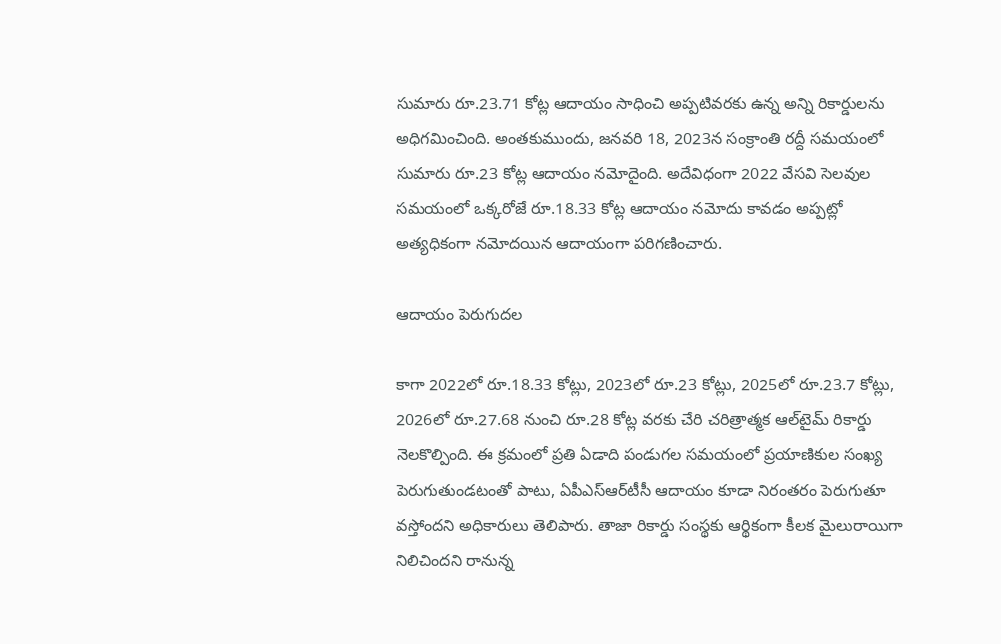సుమారు రూ.23.71 కోట్ల ఆదాయం సాధించి అప్పటివరకు ఉన్న అన్ని రికార్డులను అధిగమించింది. అంతకుముందు, జనవరి 18, 2023న సంక్రాంతి రద్దీ సమయంలో సుమారు రూ.23 కోట్ల ఆదాయం నమోదైంది. అదేవిధంగా 2022 వేసవి సెలవుల సమయంలో ఒక్కరోజే రూ.18.33 కోట్ల ఆదాయం నమోదు కావడం అప్పట్లో అత్యధికంగా నమోదయిన ఆదాయంగా పరిగణించారు.

ఆదాయం పెరుగుదల

కాగా 2022లో రూ.18.33 కోట్లు, 2023లో రూ.23 కోట్లు, 2025లో రూ.23.7 కోట్లు, 2026లో రూ.27.68 నుంచి రూ.28 కోట్ల వరకు చేరి చరిత్రాత్మక ఆల్‌టైమ్ రికార్డు నెలకొల్పింది. ఈ క్రమంలో ప్రతి ఏడాది పండుగల సమయంలో ప్రయాణికుల సంఖ్య పెరుగుతుండటంతో పాటు, ఏపీఎస్‌ఆర్‌టీసీ ఆదాయం కూడా నిరంతరం పెరుగుతూ వస్తోందని అధికారులు తెలిపారు. తాజా రికార్డు సంస్థకు ఆర్థికంగా కీలక మైలురాయిగా నిలిచిందని రానున్న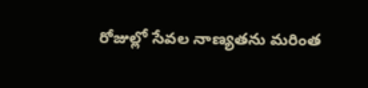రోజుల్లో సేవల నాణ్యతను మరింత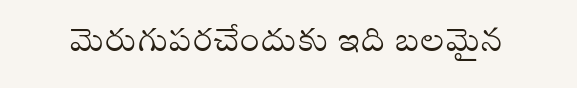మెరుగుపరచేందుకు ఇది బలమైన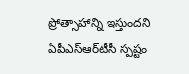ప్రోత్సాహాన్ని ఇస్తుందని ఏపీఎస్‌ఆర్‌టీసీ స్పష్టం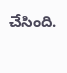చేసింది.